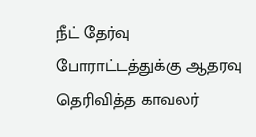நீட் தேர்வு போராட்டத்துக்கு ஆதரவு தெரிவித்த காவலர்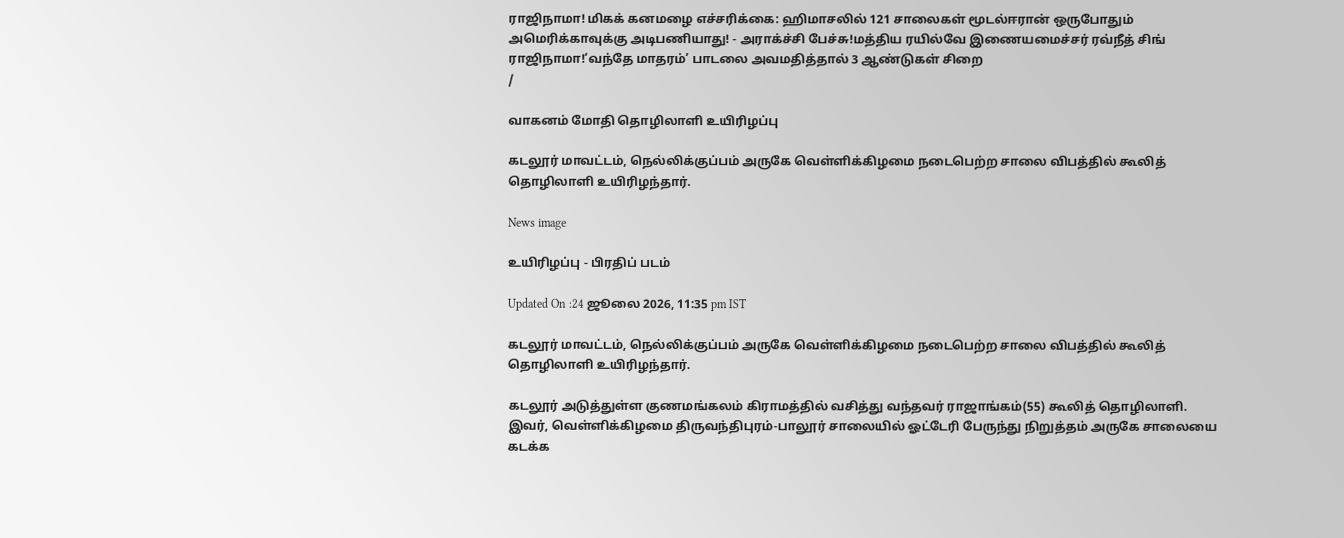ராஜிநாமா! மிகக் கனமழை எச்சரிக்கை: ஹிமாசலில் 121 சாலைகள் மூடல்ஈரான் ஒருபோதும் அமெரிக்காவுக்கு அடிபணியாது! - அராக்ச்சி பேச்சு!மத்திய ரயில்வே இணையமைச்சர் ரவ்நீத் சிங் ராஜிநாமா!‘வந்தே மாதரம்’ பாடலை அவமதித்தால் 3 ஆண்டுகள் சிறை
/

வாகனம் மோதி தொழிலாளி உயிரிழப்பு

கடலூர் மாவட்டம், நெல்லிக்குப்பம் அருகே வெள்ளிக்கிழமை நடைபெற்ற சாலை விபத்தில் கூலித் தொழிலாளி உயிரிழந்தார்.

News image

உயிரிழப்பு - பிரதிப் படம்

Updated On :24 ஜூலை 2026, 11:35 pm IST

கடலூர் மாவட்டம், நெல்லிக்குப்பம் அருகே வெள்ளிக்கிழமை நடைபெற்ற சாலை விபத்தில் கூலித் தொழிலாளி உயிரிழந்தார்.

கடலூர் அடுத்துள்ள குணமங்கலம் கிராமத்தில் வசித்து வந்தவர் ராஜாங்கம்(55) கூலித் தொழிலாளி. இவர், வெள்ளிக்கிழமை திருவந்திபுரம்-பாலூர் சாலையில் ஓட்டேரி பேருந்து நிறுத்தம் அருகே சாலையை கடக்க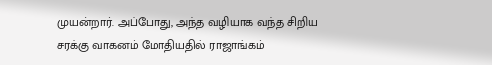முயன்றார். அப்போது, அந்த வழியாக வந்த சிறிய சரக்கு வாகனம் மோதியதில் ராஜாங்கம்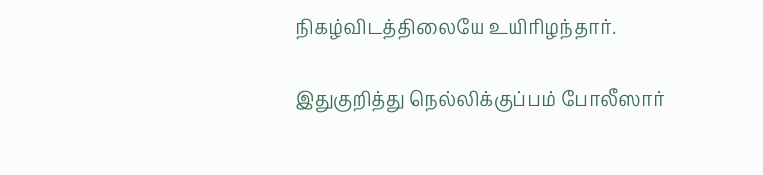நிகழ்விடத்திலையே உயிரிழந்தார்.

இதுகுறித்து நெல்லிக்குப்பம் போலீஸார்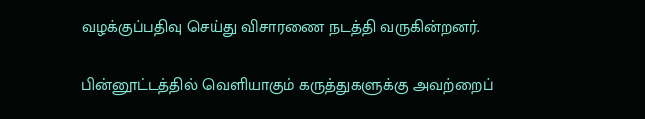வழக்குப்பதிவு செய்து விசாரணை நடத்தி வருகின்றனர்.

பின்னூட்டத்தில் வெளியாகும் கருத்துகளுக்கு அவற்றைப்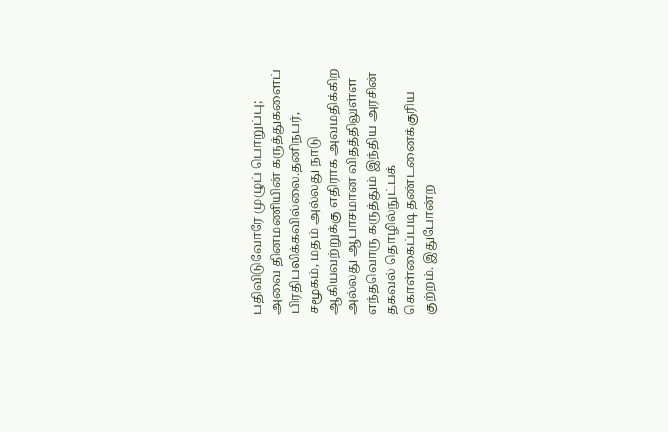பதிவிடுவோரே முழுப் பொறுப்பு; அவை தினமணியின் கருத்துகளைப் பிரதிபலிக்கவில்லை.தனிநபர், சமூகம், மதம் அல்லது நாடு ஆகியவற்றுக்கு எதிராக அவமதிக்கிற அல்லது ஆபாசமான விதத்திலுள்ள எந்தவொரு கருத்தும் இந்திய அரசின் தகவல் தொழில்நுட்பக் கொள்கைப்படி தண்டனைக்குரிய குற்றம். இதுபோன்ற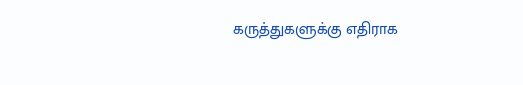கருத்துகளுக்கு எதிராக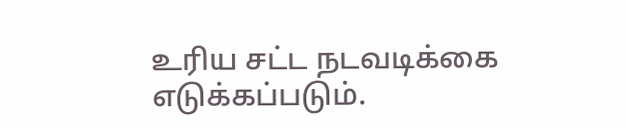உரிய சட்ட நடவடிக்கை எடுக்கப்படும்.